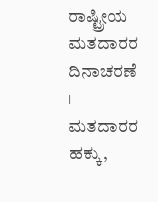ರಾಷ್ಟ್ರೀಯ ಮತದಾರರ ದಿನಾಚರಣೆ । ಮತದಾರರ ಹಕ್ಕು,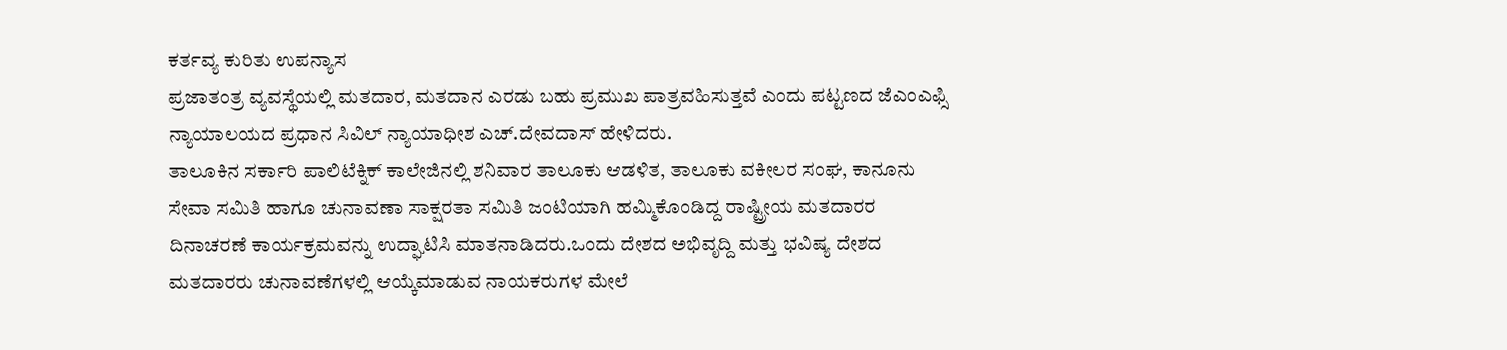ಕರ್ತವ್ಯ ಕುರಿತು ಉಪನ್ಯಾಸ
ಪ್ರಜಾತಂತ್ರ ವ್ಯವಸ್ಥೆಯಲ್ಲಿ ಮತದಾರ, ಮತದಾನ ಎರಡು ಬಹು ಪ್ರಮುಖ ಪಾತ್ರವಹಿಸುತ್ತವೆ ಎಂದು ಪಟ್ಟಣದ ಜೆಎಂಎಫ್ಸಿ ನ್ಯಾಯಾಲಯದ ಪ್ರಧಾನ ಸಿವಿಲ್ ನ್ಯಾಯಾಧೀಶ ಎಚ್.ದೇವದಾಸ್ ಹೇಳಿದರು.
ತಾಲೂಕಿನ ಸರ್ಕಾರಿ ಪಾಲಿಟೆಕ್ನಿಕ್ ಕಾಲೇಜಿನಲ್ಲಿ ಶನಿವಾರ ತಾಲೂಕು ಆಡಳಿತ, ತಾಲೂಕು ವಕೀಲರ ಸಂಘ, ಕಾನೂನು ಸೇವಾ ಸಮಿತಿ ಹಾಗೂ ಚುನಾವಣಾ ಸಾಕ್ಷರತಾ ಸಮಿತಿ ಜಂಟಿಯಾಗಿ ಹಮ್ಮಿಕೊಂಡಿದ್ದ ರಾಷ್ಟ್ರೀಯ ಮತದಾರರ ದಿನಾಚರಣೆ ಕಾರ್ಯಕ್ರಮವನ್ನು ಉದ್ಘಾಟಿಸಿ ಮಾತನಾಡಿದರು.ಒಂದು ದೇಶದ ಅಭಿವೃದ್ದಿ ಮತ್ತು ಭವಿಷ್ಯ ದೇಶದ ಮತದಾರರು ಚುನಾವಣೆಗಳಲ್ಲಿ ಆಯ್ಕೆಮಾಡುವ ನಾಯಕರುಗಳ ಮೇಲೆ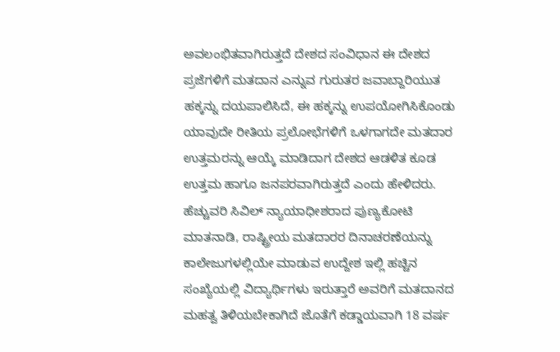ಅವಲಂಭಿತವಾಗಿರುತ್ತದೆ ದೇಶದ ಸಂವಿಧಾನ ಈ ದೇಶದ ಪ್ರಜೆಗಳಿಗೆ ಮತದಾನ ಎನ್ನುವ ಗುರುತರ ಜವಾಬ್ದಾರಿಯುತ ಹಕ್ಕನ್ನು ದಯಪಾಲಿಸಿದೆ, ಈ ಹಕ್ಕನ್ನು ಉಪಯೋಗಿಸಿಕೊಂಡು ಯಾವುದೇ ರೀತಿಯ ಪ್ರಲೋಭೆಗಳಿಗೆ ಒಳಗಾಗದೇ ಮತದಾರ ಉತ್ತಮರನ್ನು ಆಯ್ಕೆ ಮಾಡಿದಾಗ ದೇಶದ ಆಡಳಿತ ಕೂಡ ಉತ್ತಮ ಹಾಗೂ ಜನಪರವಾಗಿರುತ್ತದೆ ಎಂದು ಹೇಳಿದರು.
ಹೆಚ್ಚುವರಿ ಸಿವಿಲ್ ನ್ಯಾಯಾಧೀಶರಾದ ಪುಣ್ಯಕೋಟಿ ಮಾತನಾಡಿ, ರಾಷ್ಟ್ರೀಯ ಮತದಾರರ ದಿನಾಚರಣೆಯನ್ನು ಕಾಲೇಜುಗಳಲ್ಲಿಯೇ ಮಾಡುವ ಉದ್ದೇಶ ಇಲ್ಲಿ ಹಚ್ಚಿನ ಸಂಖ್ಯೆಯಲ್ಲಿ ವಿದ್ಯಾರ್ಥಿಗಳು ಇರುತ್ತಾರೆ ಅವರಿಗೆ ಮತದಾನದ ಮಹತ್ವ ತಿಳಿಯಬೇಕಾಗಿದೆ ಜೊತೆಗೆ ಕಡ್ಡಾಯವಾಗಿ 18 ವರ್ಷ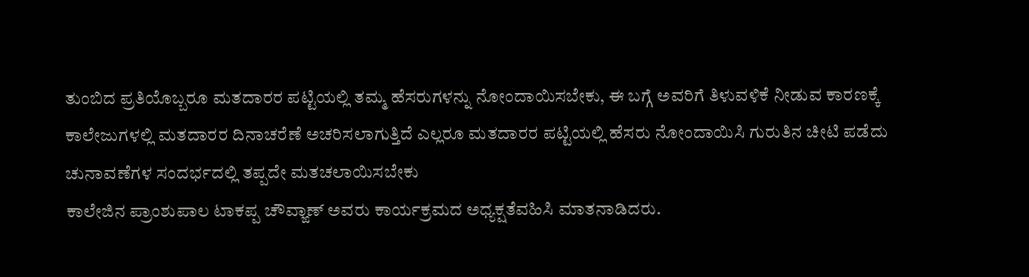ತುಂಬಿದ ಪ್ರತಿಯೊಬ್ಬರೂ ಮತದಾರರ ಪಟ್ಟಿಯಲ್ಲಿ ತಮ್ಮ ಹೆಸರುಗಳನ್ನು ನೋಂದಾಯಿಸಬೇಕು, ಈ ಬಗ್ಗೆ ಅವರಿಗೆ ತಿಳುವಳಿಕೆ ನೀಡುವ ಕಾರಣಕ್ಕೆ ಕಾಲೇಜುಗಳಲ್ಲಿ ಮತದಾರರ ದಿನಾಚರೆಣೆ ಅಚರಿಸಲಾಗುತ್ತಿದೆ ಎಲ್ಲರೂ ಮತದಾರರ ಪಟ್ಟಿಯಲ್ಲಿ ಹೆಸರು ನೋಂದಾಯಿಸಿ ಗುರುತಿನ ಚೀಟಿ ಪಡೆದು ಚುನಾವಣೆಗಳ ಸಂದರ್ಭದಲ್ಲಿ ತಪ್ಪದೇ ಮತಚಲಾಯಿಸಬೇಕು
ಕಾಲೇಜಿನ ಪ್ರಾಂಶುಪಾಲ ಟಾಕಪ್ಪ ಚೌವ್ಙಾಣ್ ಅವರು ಕಾರ್ಯಕ್ರಮದ ಅಧ್ಯಕ್ಷತೆವಹಿಸಿ ಮಾತನಾಡಿದರು.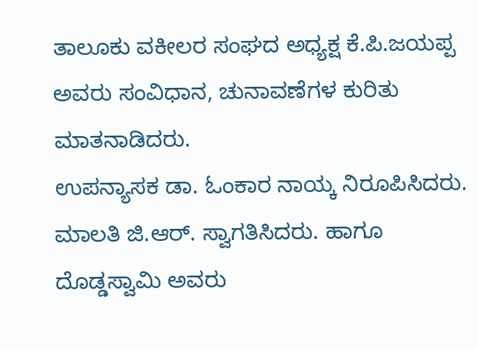ತಾಲೂಕು ವಕೀಲರ ಸಂಘದ ಅಧ್ಯಕ್ಷ ಕೆ.ಪಿ.ಜಯಪ್ಪ ಅವರು ಸಂವಿಧಾನ, ಚುನಾವಣೆಗಳ ಕುರಿತು ಮಾತನಾಡಿದರು.
ಉಪನ್ಯಾಸಕ ಡಾ. ಓಂಕಾರ ನಾಯ್ಕ ನಿರೂಪಿಸಿದರು. ಮಾಲತಿ ಜಿ.ಆರ್. ಸ್ವಾಗತಿಸಿದರು. ಹಾಗೂ ದೊಡ್ಡಸ್ವಾಮಿ ಅವರು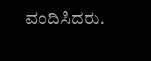ವಂದಿಸಿದರು.